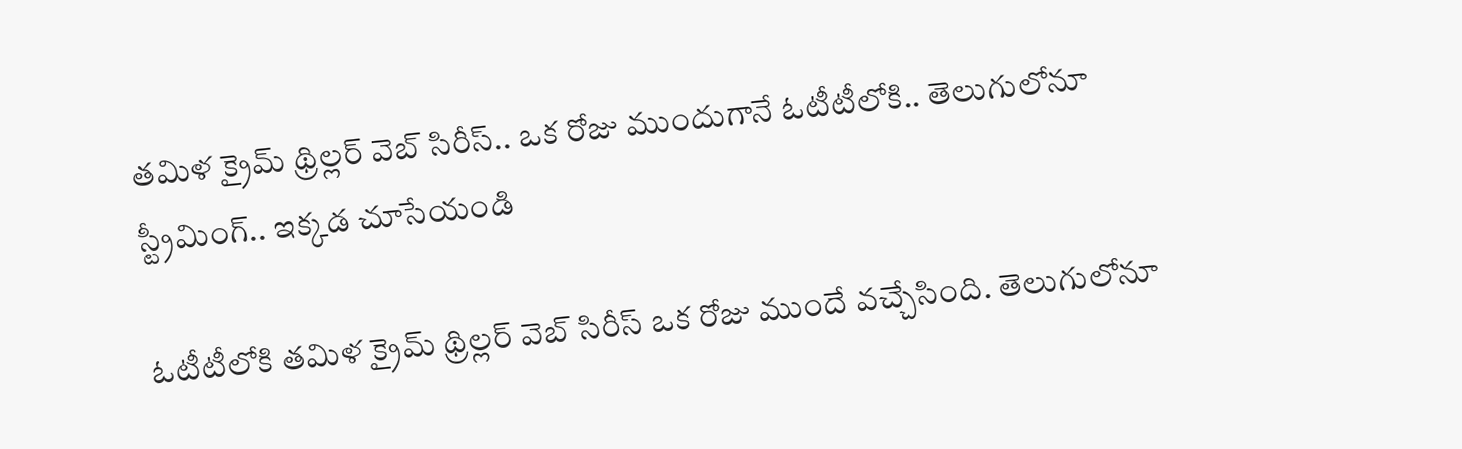తమిళ క్రైమ్ థ్రిల్లర్ వెబ్ సిరీస్.. ఒక రోజు ముందుగానే ఓటీటీలోకి.. తెలుగులోనూ స్ట్రీమింగ్.. ఇక్కడ చూసేయండి

ఓటీటీలోకి తమిళ క్రైమ్ థ్రిల్లర్ వెబ్ సిరీస్ ఒక రోజు ముందే వచ్చేసింది. తెలుగులోనూ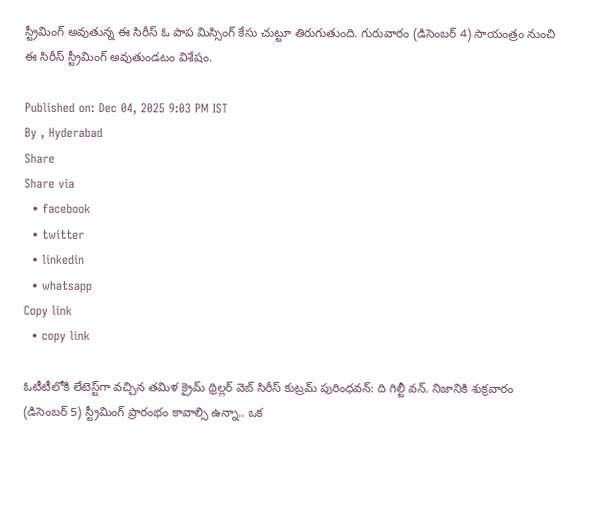స్ట్రీమింగ్ అవుతున్న ఈ సిరీస్ ఓ పాప మిస్సింగ్ కేసు చుట్టూ తిరుగుతుంది. గురువారం (డిసెంబర్ 4) సాయంత్రం నుంచి ఈ సిరీస్ స్ట్రీమింగ్ అవుతుండటం విశేషం.

Published on: Dec 04, 2025 9:03 PM IST
By , Hyderabad
Share
Share via
  • facebook
  • twitter
  • linkedin
  • whatsapp
Copy link
  • copy link

ఓటీటీలోకి లేటెస్ట్‌గా వచ్చిన తమిళ క్రైమ్ థ్రిల్లర్ వెబ్ సిరీస్ కుట్రమ్ పురింధవన్: ది గిల్టీ వన్. నిజానికి శుక్రవారం (డిసెంబర్ 5) స్ట్రీమింగ్ ప్రారంభం కావాల్సి ఉన్నా.. ఒక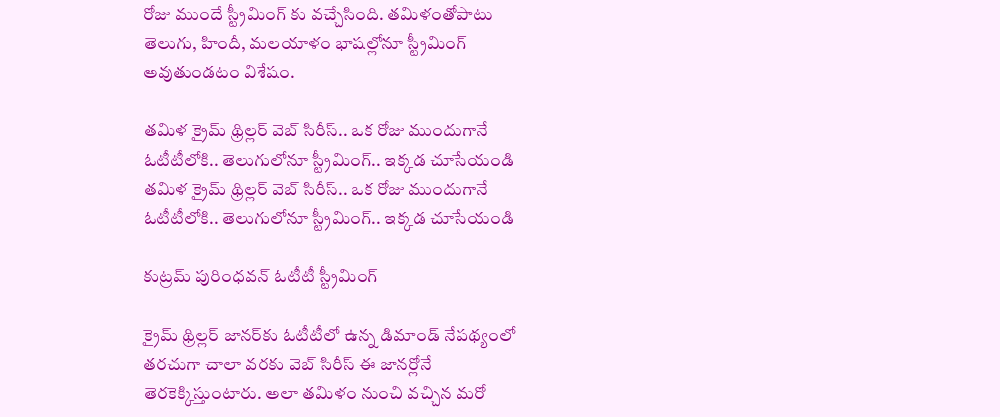రోజు ముందే స్ట్రీమింగ్ కు వచ్చేసింది. తమిళంతోపాటు తెలుగు, హిందీ, మలయాళం భాషల్లోనూ స్ట్రీమింగ్ అవుతుండటం విశేషం.

తమిళ క్రైమ్ థ్రిల్లర్ వెబ్ సిరీస్.. ఒక రోజు ముందుగానే ఓటీటీలోకి.. తెలుగులోనూ స్ట్రీమింగ్.. ఇక్కడ చూసేయండి
తమిళ క్రైమ్ థ్రిల్లర్ వెబ్ సిరీస్.. ఒక రోజు ముందుగానే ఓటీటీలోకి.. తెలుగులోనూ స్ట్రీమింగ్.. ఇక్కడ చూసేయండి

కుట్రమ్ పురింధవన్ ఓటీటీ స్ట్రీమింగ్

క్రైమ్ థ్రిల్లర్ జానర్‌కు ఓటీటీలో ఉన్న డిమాండ్ నేపథ్యంలో తరచుగా చాలా వరకు వెబ్ సిరీస్ ఈ జానర్లోనే తెరకెక్కిస్తుంటారు. అలా తమిళం నుంచి వచ్చిన మరో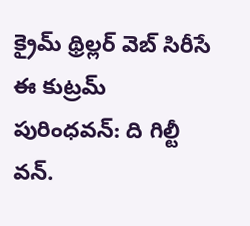క్రైమ్ థ్రిల్లర్ వెబ్ సిరీసే ఈ కుట్రమ్ పురింధవన్: ది గిల్టీ వన్.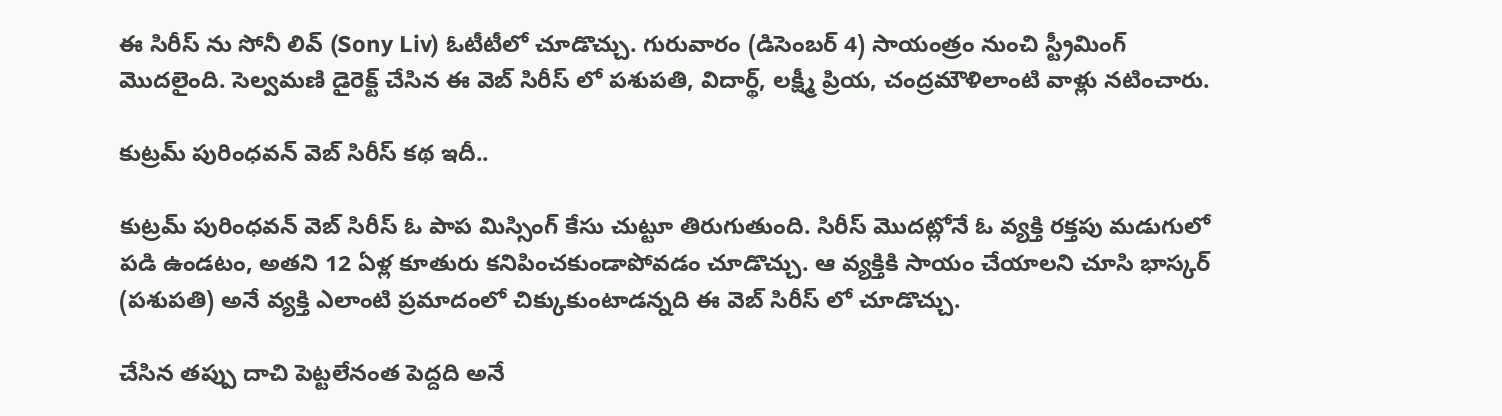ఈ సిరీస్ ను సోనీ లివ్ (Sony Liv) ఓటీటీలో చూడొచ్చు. గురువారం (డిసెంబర్ 4) సాయంత్రం నుంచి స్ట్రీమింగ్ మొదలైంది. సెల్వమణి డైరెక్ట్ చేసిన ఈ వెబ్ సిరీస్ లో పశుపతి, విదార్థ్, లక్ష్మీ ప్రియ, చంద్రమౌళిలాంటి వాళ్లు నటించారు.

కుట్రమ్ పురింధవన్ వెబ్ సిరీస్ కథ ఇదీ..

కుట్రమ్ పురింధవన్ వెబ్ సిరీస్ ఓ పాప మిస్సింగ్ కేసు చుట్టూ తిరుగుతుంది. సిరీస్ మొదట్లోనే ఓ వ్యక్తి రక్తపు మడుగులో పడి ఉండటం, అతని 12 ఏళ్ల కూతురు కనిపించకుండాపోవడం చూడొచ్చు. ఆ వ్యక్తికి సాయం చేయాలని చూసి భాస్కర్ (పశుపతి) అనే వ్యక్తి ఎలాంటి ప్రమాదంలో చిక్కుకుంటాడన్నది ఈ వెబ్ సిరీస్ లో చూడొచ్చు.

చేసిన తప్పు దాచి పెట్టలేనంత పెద్దది అనే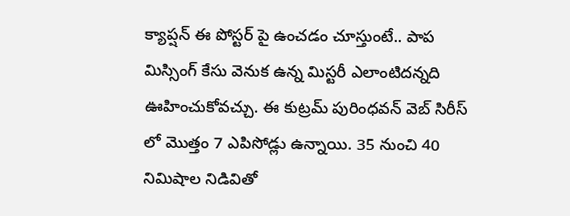క్యాప్షన్ ఈ పోస్టర్ పై ఉంచడం చూస్తుంటే.. పాప మిస్సింగ్ కేసు వెనుక ఉన్న మిస్టరీ ఎలాంటిదన్నది ఊహించుకోవచ్చు. ఈ కుట్రమ్ పురింధవన్ వెబ్ సిరీస్ లో మొత్తం 7 ఎపిసోడ్లు ఉన్నాయి. 35 నుంచి 40 నిమిషాల నిడివితో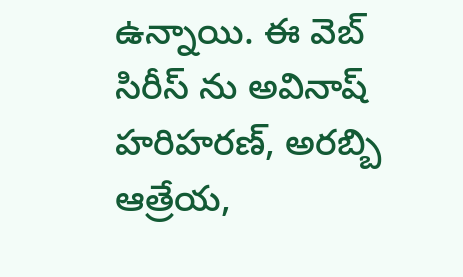ఉన్నాయి. ఈ వెబ్ సిరీస్ ను అవినాష్ హరిహరణ్, అరబ్బి ఆత్రేయ,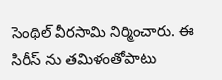సెంథిల్ వీరసామి నిర్మించారు. ఈ సిరీస్ ను తమిళంతోపాటు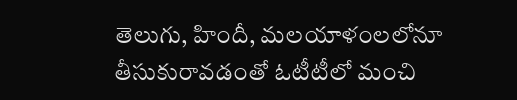తెలుగు, హిందీ, మలయాళంలలోనూ తీసుకురావడంతో ఓటీటీలో మంచి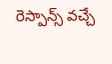రెస్పాన్స్ వచ్చే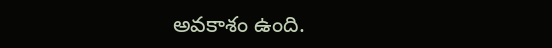అవకాశం ఉంది.